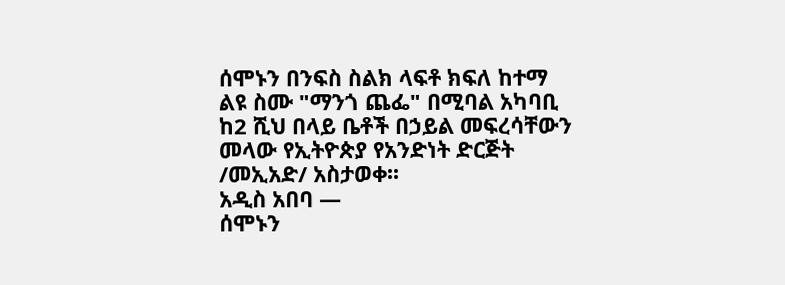ሰሞኑን በንፍስ ስልክ ላፍቶ ክፍለ ከተማ ልዩ ስሙ "ማንጎ ጨፌ" በሚባል አካባቢ ከ2 ሺህ በላይ ቤቶች በኃይል መፍረሳቸውን መላው የኢትዮጵያ የአንድነት ድርጅት /መኢአድ/ አስታወቀ፡፡
አዲስ አበባ —
ሰሞኑን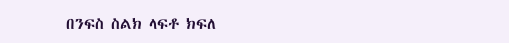በንፍስ ስልክ ላፍቶ ክፍለ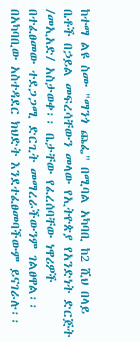ከተማ ልዩ ስሙ "ማንጎ ጨፌ" በሚባል አካባቢ ከ2 ሺህ በላይ ቤቶች በኃይል መፍረሳቸውን መላው የኢትዮጵያ የአንድነት ድርጅት /መኢአድ/ አስታወቀ፡፡ ቤታቸው የፈረሰባቸው ነዋሪዎች በተፈፀመው ተደጋጋሚ ድርጊት መማረራችውንም ገልፀዋል፡፡ በአካባቢው አስተዳደር ክህድት እንደተፈፀመባችውም ይናገራሉ፡፡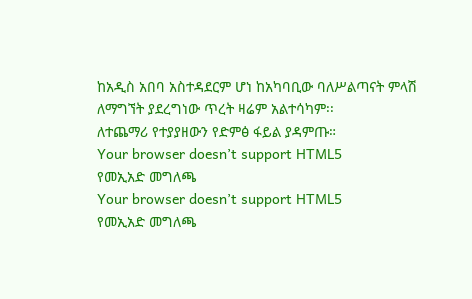ከአዲስ አበባ አስተዳደርም ሆነ ከአካባቢው ባለሥልጣናት ምላሽ ለማግኘት ያደረግነው ጥረት ዛሬም አልተሳካም፡፡
ለተጨማሪ የተያያዘውን የድምፅ ፋይል ያዳምጡ።
Your browser doesn’t support HTML5
የመኢአድ መግለጫ
Your browser doesn’t support HTML5
የመኢአድ መግለጫ